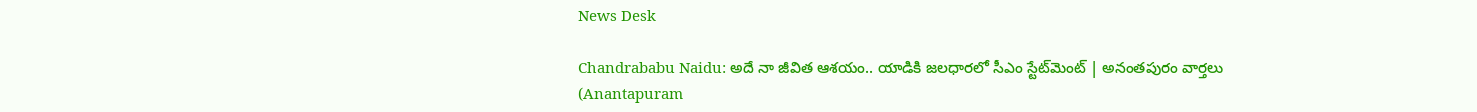News Desk

Chandrababu Naidu: అదే నా జీవిత ఆశయం.. యాడికి జలధారలో సీఎం స్టేట్‌మెంట్ | అనంతపురం వార్తలు (Anantapuram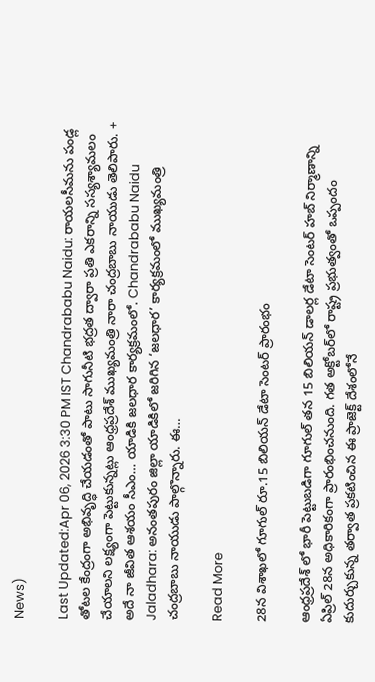News)

Last Updated:Apr 06, 2026 3:30 PM IST Chandrababu Naidu: రాయలసీమను పండ్ల తోటల కేంద్రంగా అభివృద్ధి చేయడంతో పాటు సాగునీటి భద్రత ద్వారా ప్రతి ఎకరాన్ని సస్యశ్యామలం చేయాలని లక్ష్యంగా పెట్టుకున్నట్లు ఆంధ్రప్రదేశ్ ముఖ్యమంత్రి నారా చంద్రబాబు నాయుడు తెలిపారు. + అదే నా జీవిత ఆశయం సీఎం… యాడికి జలధార కార్యక్రమంలో. Chandrababu Naidu Jaladhara: అనంతపురం జిల్లా యాడికిలో జరిగిన ‘జలధార’ కార్యక్రమంలో ముఖ్యమంత్రి చంద్రబాబు నాయుడు పాల్గొన్నారు. ఈ…

Read More

28న విశాఖలో గూగుల్ రూ.15 బిలియన్ డేటా సెంటర్ ప్రారంభం

ఆంధ్రప్రదేశ్ లో భారీ పెట్టుబడిగా గూగుల్ తన 15 బిలియన్ డాలర్ల డేటా సెంటర్ హబ్ నిర్మాణాన్ని ఏప్రిల్ 28న అధికారికంగా ప్రారంభించనుంది. గత అక్టోబర్‌లో రాష్ట్ర ప్రభుత్వంతో ఒప్పందం కుదుర్చుకున్న తర్వాత ప్రకటించిన ఈ ప్రాజెక్ట్ దేశంలోనే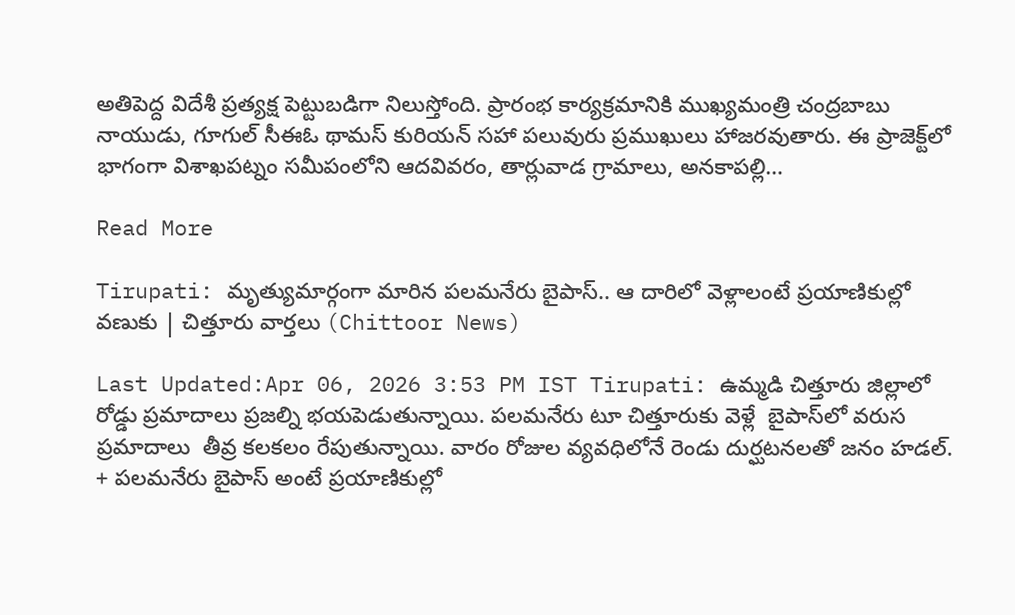అతిపెద్ద విదేశీ ప్రత్యక్ష పెట్టుబడిగా నిలుస్తోంది. ప్రారంభ కార్యక్రమానికి ముఖ్యమంత్రి చంద్రబాబు నాయుడు, గూగుల్ సీఈఓ థామస్ కురియన్ సహా పలువురు ప్రముఖులు హాజరవుతారు. ఈ ప్రాజెక్ట్‌లో భాగంగా విశాఖపట్నం సమీపంలోని ఆదవివరం, తార్లువాడ గ్రామాలు, అనకాపల్లి…

Read More

Tirupati: మృత్యుమార్గంగా మారిన పలమనేరు బైపాస్.. ఆ దారిలో వెళ్లాలంటే ప్రయాణికుల్లో వణుకు | చిత్తూరు వార్తలు (Chittoor News)

Last Updated:Apr 06, 2026 3:53 PM IST Tirupati: ఉమ్మడి చిత్తూరు జిల్లాలో రోడ్డు ప్రమాదాలు ప్రజల్ని భయపెడుతున్నాయి. పలమనేరు టూ చిత్తూరుకు వెళ్లే  బైపాస్‌లో వరుస ప్రమాదాలు  తీవ్ర కలకలం రేపుతున్నాయి. వారం రోజుల వ్యవధిలోనే రెండు దుర్ఘటనలతో జనం హడల్. + పలమనేరు బైపాస్ అంటే ప్రయాణికుల్లో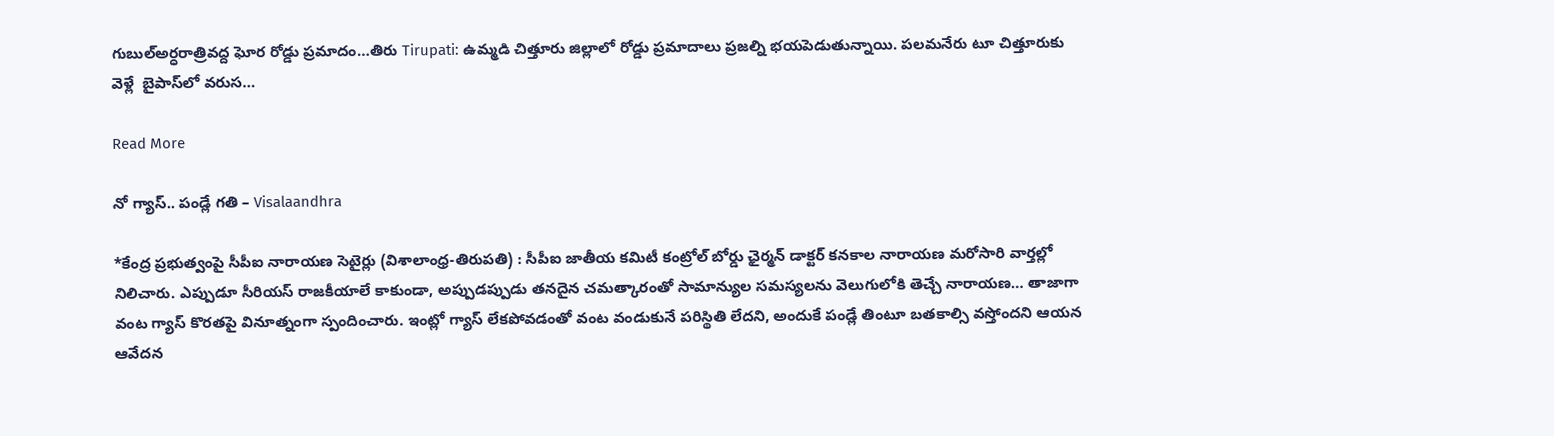గుబుల్అర్ధరాత్రివద్ద ఘోర రోడ్డు ప్రమాదం…తిరు Tirupati: ఉమ్మడి చిత్తూరు జిల్లాలో రోడ్డు ప్రమాదాలు ప్రజల్ని భయపెడుతున్నాయి. పలమనేరు టూ చిత్తూరుకు వెళ్లే  బైపాస్‌లో వరుస…

Read More

నో గ్యాస్.. పండ్లే గతి – Visalaandhra

*కేంద్ర ప్రభుత్వంపై సీపీఐ నారాయణ సెటైర్లు (విశాలాంధ్ర-తిరుపతి) : సీపీఐ జాతీయ కమిటీ కంట్రోల్ బోర్డు ఛైర్మన్ డాక్టర్ కనకాల నారాయణ మరోసారి వార్తల్లో నిలిచారు. ఎప్పుడూ సీరియస్ రాజకీయాలే కాకుండా, అప్పుడప్పుడు తనదైన చమత్కారంతో సామాన్యుల సమస్యలను వెలుగులోకి తెచ్చే నారాయణ… తాజాగా వంట గ్యాస్ కొరతపై వినూత్నంగా స్పందించారు. ఇంట్లో గ్యాస్ లేకపోవడంతో వంట వండుకునే పరిస్థితి లేదని, అందుకే పండ్లే తింటూ బతకాల్సి వస్తోందని ఆయన ఆవేదన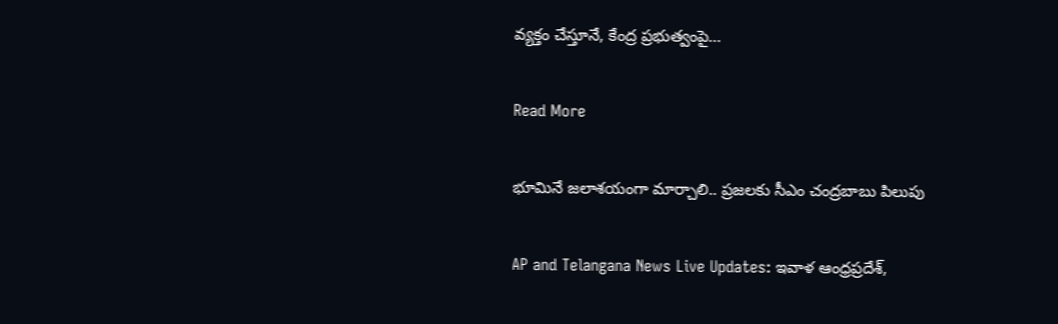వ్యక్తం చేస్తూనే, కేంద్ర ప్రభుత్వంపై…

Read More

భూమినే జలాశయంగా మార్చాలి.. ప్రజలకు సీఎం చంద్రబాబు పిలుపు

AP and Telangana News Live Updates: ఇవాళ ఆంధ్రప్రదేశ్,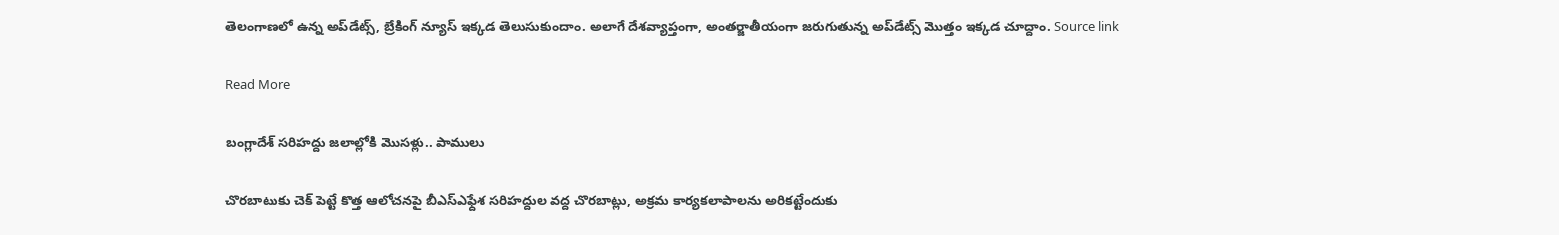తెలంగాణలో ఉన్న అప్‌డేట్స్, బ్రేకింగ్ న్యూస్ ఇక్కడ తెలుసుకుందాం. అలాగే దేశవ్యాప్తంగా, అంతర్జాతీయంగా జరుగుతున్న అప్‌డేట్స్ మొత్తం ఇక్కడ చూద్దాం. Source link

Read More

బంగ్లాదేశ్ సరిహద్దు జలాల్లోకి మొసళ్లు.. పాములు

చొరబాటుకు చెక్ పెట్టే కొత్త ఆలోచనపై బీఎస్‌ఎఫ్దేశ సరిహద్దుల వద్ద చొరబాట్లు, అక్రమ కార్యకలాపాలను అరికట్టేందుకు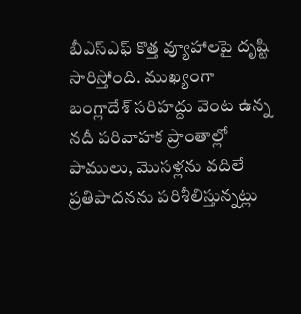బీఎస్‌ఎఫ్ కొత్త వ్యూహాలపై దృష్టి సారిస్తోంది. ముఖ్యంగా బంగ్లాదేశ్ సరిహద్దు వెంట ఉన్న నదీ పరివాహక ప్రాంతాల్లో పాములు, మొసళ్లను వదిలే ప్రతిపాదనను పరిశీలిస్తున్నట్లు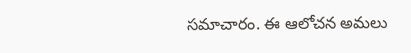సమాచారం. ఈ ఆలోచన అమలు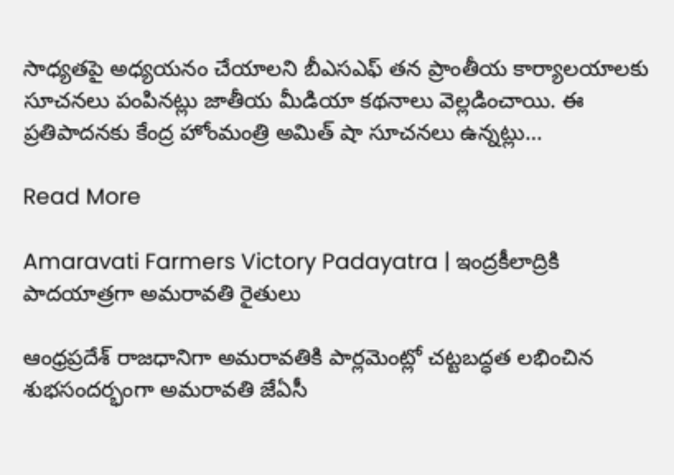సాధ్యతపై అధ్యయనం చేయాలని బీఎసఎఫ్ తన ప్రాంతీయ కార్యాలయాలకు సూచనలు పంపినట్లు జాతీయ మీడియా కథనాలు వెల్లడించాయి. ఈ ప్రతిపాదనకు కేంద్ర హోంమంత్రి అమిత్ షా సూచనలు ఉన్నట్లు…

Read More

Amaravati Farmers Victory Padayatra | ఇంద్రకీలాద్రికి పాదయాత్రగా అమరావతి రైతులు

ఆంధ్రప్రదేశ్ రాజధానిగా అమరావతికి పార్లమెంట్లో చట్టబద్ధత లభించిన శుభసందర్భంగా అమరావతి జేఏసీ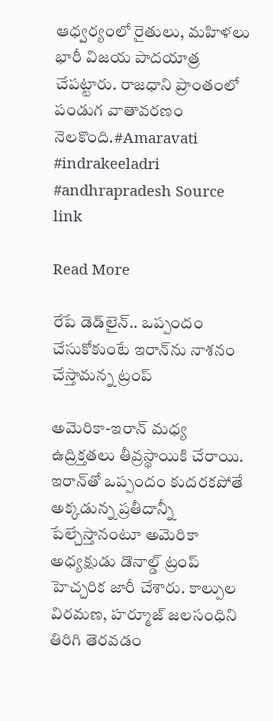ఆధ్వర్యంలో రైతులు, మహిళలు భారీ విజయ పాదయాత్ర చేపట్టారు. రాజధాని ప్రాంతంలో పండుగ వాతావరణం నెలకొంది.#Amaravati #indrakeeladri #andhrapradesh Source link

Read More

రేపే డెడ్‌లైన్.. ఒప్పందం చేసుకోకుంటే ఇరాన్‌ను నాశనం చేస్తామన్న ట్రంప్

అమెరికా-ఇరాన్ మధ్య ఉద్రిక్తతలు తీవ్రస్థాయికి చేరాయి. ఇరాన్‌తో ఒప్పందం కుదరకపోతే అక్కడున్న ప్రతీదాన్నీ పేల్చేస్తానంటూ అమెరికా అధ్యక్షుడు డొనాల్డ్ ట్రంప్ హెచ్చరిక జారీ చేశారు. కాల్పుల విరమణ, హర్మూజ్ జలసంధిని తిరిగి తెరవడం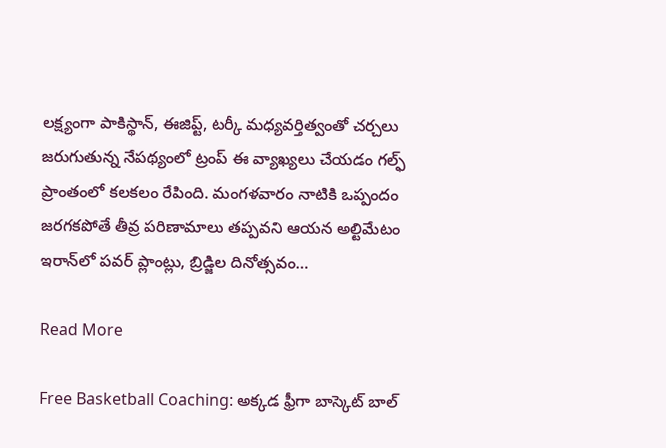లక్ష్యంగా పాకిస్థాన్, ఈజిప్ట్, టర్కీ మధ్యవర్తిత్వంతో చర్చలు జరుగుతున్న నేపథ్యంలో ట్రంప్ ఈ వ్యాఖ్యలు చేయడం గల్ఫ్ ప్రాంతంలో కలకలం రేపింది. మంగళవారం నాటికి ఒప్పందం జరగకపోతే తీవ్ర పరిణామాలు తప్పవని ఆయన అల్టిమేటం ఇరాన్‌లో పవర్‌ ప్లాంట్లు, బ్రిడ్జిల దినోత్సవం…

Read More

Free Basketball Coaching: అక్కడ ఫ్రీగా బాస్కెట్ బాల్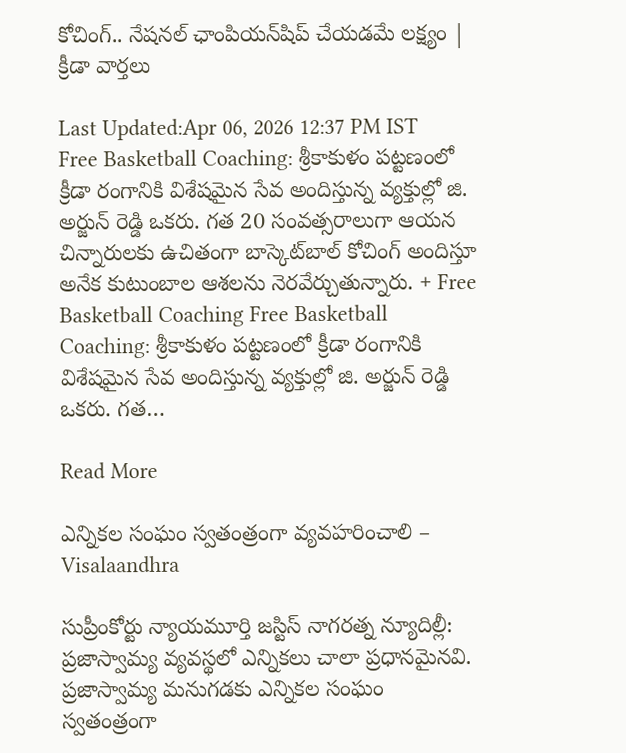కోచింగ్.. నేషనల్ ఛాంపియన్‌షిప్‌ చేయడమే లక్ష్యం | క్రీడా వార్తలు

Last Updated:Apr 06, 2026 12:37 PM IST Free Basketball Coaching: శ్రీకాకుళం పట్టణంలో క్రీడా రంగానికి విశేషమైన సేవ అందిస్తున్న వ్యక్తుల్లో జి. అర్జున్ రెడ్డి ఒకరు. గత 20 సంవత్సరాలుగా ఆయన చిన్నారులకు ఉచితంగా బాస్కెట్‌బాల్ కోచింగ్ అందిస్తూ అనేక కుటుంబాల ఆశలను నెరవేర్చుతున్నారు. + Free Basketball Coaching Free Basketball Coaching: శ్రీకాకుళం పట్టణంలో క్రీడా రంగానికి విశేషమైన సేవ అందిస్తున్న వ్యక్తుల్లో జి. అర్జున్ రెడ్డి ఒకరు. గత…

Read More

ఎన్నికల సంఘం స్వతంత్రంగా వ్యవహరించాలి – Visalaandhra

సుప్రీంకోర్టు న్యాయమూర్తి జస్టిస్ నాగరత్న న్యూదిల్లీ: ప్రజాస్వామ్య వ్యవస్థలో ఎన్నికలు చాలా ప్రధానమైనవి. ప్రజాస్వామ్య మనుగడకు ఎన్నికల సంఘం స్వతంత్రంగా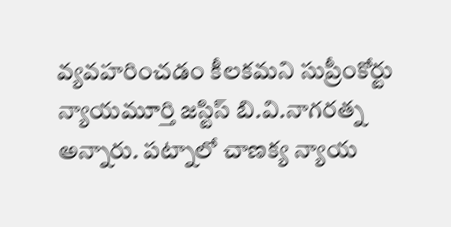వ్యవహరించడం కీలకమని సుప్రీంకోర్టు న్యాయమూర్తి జస్టిస్ బి.వి.నాగరత్న అన్నారు. పట్నాలో చాణక్య న్యాయ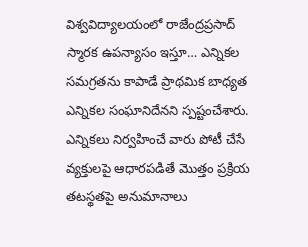విశ్వవిద్యాలయంలో రాజేంద్రప్రసాద్ స్మారక ఉపన్యాసం ఇస్తూ… ఎన్నికల సమగ్రతను కాపాడే ప్రాథమిక బాధ్యత ఎన్నికల సంఘానిదేనని స్పష్టంచేశారు. ఎన్నికలు నిర్వహించే వారు పోటీ చేసే వ్యక్తులపై ఆధారపడితే మొత్తం ప్రక్రియ తటస్థతపై అనుమానాలు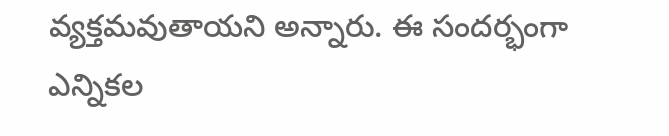వ్యక్తమవుతాయని అన్నారు. ఈ సందర్భంగా ఎన్నికల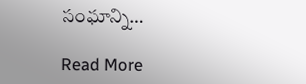సంఘాన్ని…

Read More